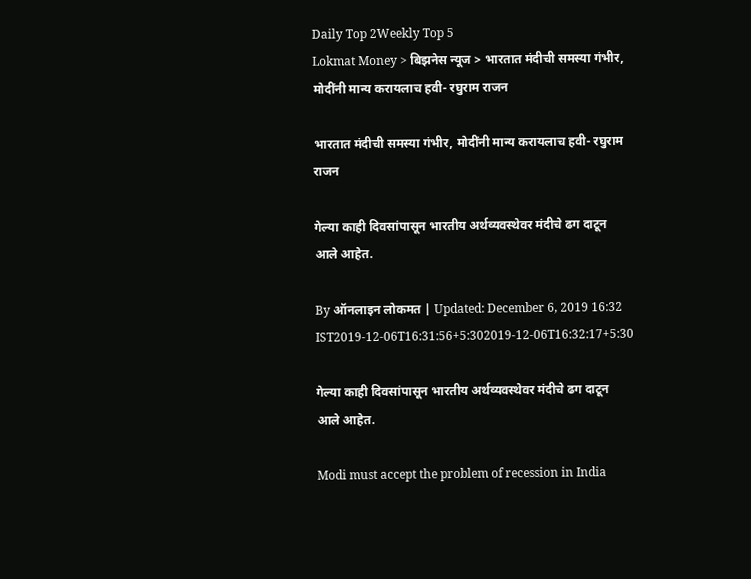Daily Top 2Weekly Top 5
Lokmat Money > बिझनेस न्यूज > भारतात मंदीची समस्या गंभीर, मोदींनी मान्य करायलाच हवी- रघुराम राजन

भारतात मंदीची समस्या गंभीर, मोदींनी मान्य करायलाच हवी- रघुराम राजन

गेल्या काही दिवसांपासून भारतीय अर्थव्यवस्थेवर मंदीचे ढग दाटून आले आहेत.

By ऑनलाइन लोकमत | Updated: December 6, 2019 16:32 IST2019-12-06T16:31:56+5:302019-12-06T16:32:17+5:30

गेल्या काही दिवसांपासून भारतीय अर्थव्यवस्थेवर मंदीचे ढग दाटून आले आहेत.

Modi must accept the problem of recession in India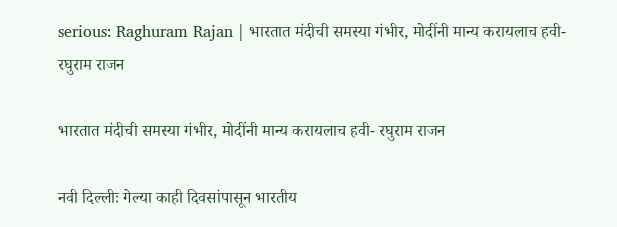serious: Raghuram Rajan | भारतात मंदीची समस्या गंभीर, मोदींनी मान्य करायलाच हवी- रघुराम राजन

भारतात मंदीची समस्या गंभीर, मोदींनी मान्य करायलाच हवी- रघुराम राजन

नवी दिल्लीः गेल्या काही दिवसांपासून भारतीय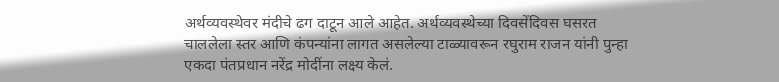अर्थव्यवस्थेवर मंदीचे ढग दाटून आले आहेत. अर्थव्यवस्थेच्या दिवसेंदिवस घसरत चाललेला स्तर आणि कंपन्यांना लागत असलेल्या टाळ्यावरून रघुराम राजन यांनी पुन्हा एकदा पंतप्रधान नरेंद्र मोदींना लक्ष्य केलं.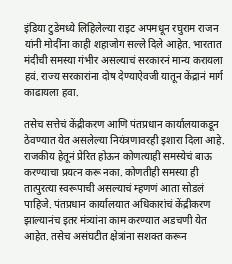इंडिया टुडेमध्ये लिहिलेल्या राइट अपमधून रघुराम राजन यांनी मोदींना काही शहाजोग सल्ले दिले आहेत. भारतात मंदीची समस्या गंभीर असल्याचं सरकारनं मान्य करायला हवं. राज्य सरकारांना दोष देण्याऐवजी यातून केंद्रानं मार्ग काढायला हवा.

तसेच सत्तेचं केंद्रीकरण आणि पंतप्रधान कार्यालयाकडून ठेवण्यात येत असलेल्या नियंत्रणावरही इशारा दिला आहे. राजकीय हेतूनं प्रेरित होऊन कोणत्याही समस्येचं बाऊ करण्याचा प्रयत्न करू नका. कोणतीही समस्या ही तात्पुरत्या स्वरूपाची असल्याचं म्हणणं आता सोडलं पाहिजे. पंतप्रधान कार्यालयात अधिकारांचं केंद्रीकरण झाल्यानंच इतर मंत्र्यांना काम करण्यात अडचणी येत आहेत. तसेच असंघटीत क्षेत्रांना सशक्त करून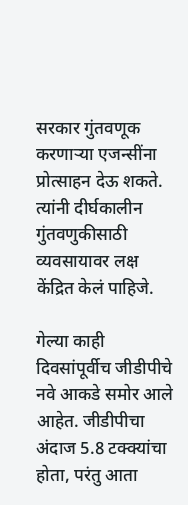सरकार गुंतवणूक करणाऱ्या एजन्सींना प्रोत्साहन देऊ शकते. त्यांनी दीर्घकालीन गुंतवणुकीसाठी व्यवसायावर लक्ष केंद्रित केलं पाहिजे.

गेल्या काही दिवसांपूर्वीच जीडीपीचे नवे आकडे समोर आले आहेत. जीडीपीचा अंदाज 5.8 टक्क्यांचा होता, परंतु आता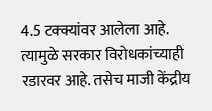4.5 टक्क्यांवर आलेला आहे. त्यामुळे सरकार विरोधकांच्याही रडारवर आहे. तसेच माजी केंद्रीय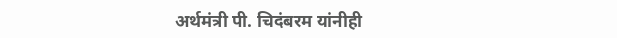अर्थमंत्री पी. चिदंबरम यांनीही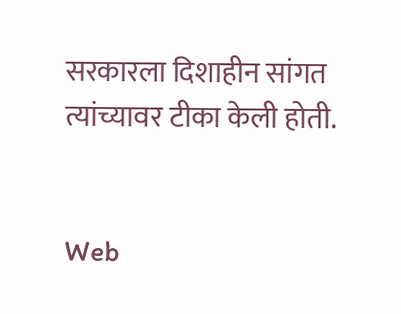सरकारला दिशाहीन सांगत त्यांच्यावर टीका केली होती.


Web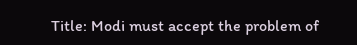Title: Modi must accept the problem of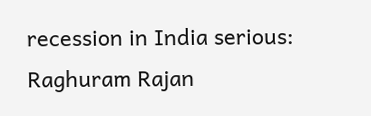recession in India serious: Raghuram Rajan